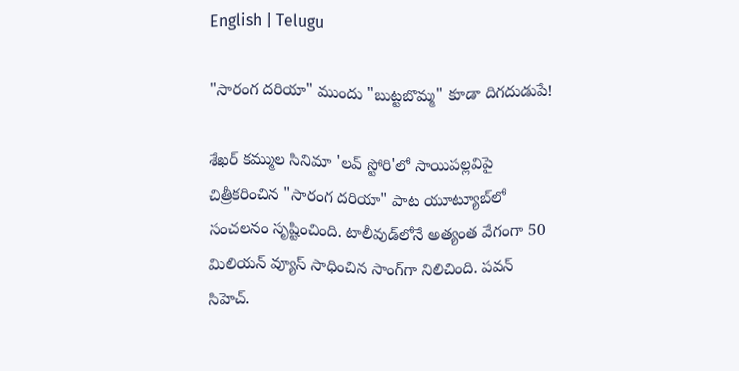English | Telugu

"సారంగ ద‌రియా" ముందు "బుట్ట‌బొమ్మ" కూడా దిగ‌దుడుపే!

శేఖ‌ర్ క‌మ్ముల సినిమా 'ల‌వ్ స్టోరి'లో సాయిప‌ల్ల‌విపై చిత్రీక‌రించిన "సారంగ ద‌రియా" పాట యూట్యూబ్‌లో సంచ‌ల‌నం సృష్టించింది. టాలీవుడ్‌లోనే అత్యంత వేగంగా 50 మిలియ‌న్ వ్యూస్ సాధించిన సాంగ్‌గా నిలిచింది. ప‌వ‌న్ సిహెచ్‌.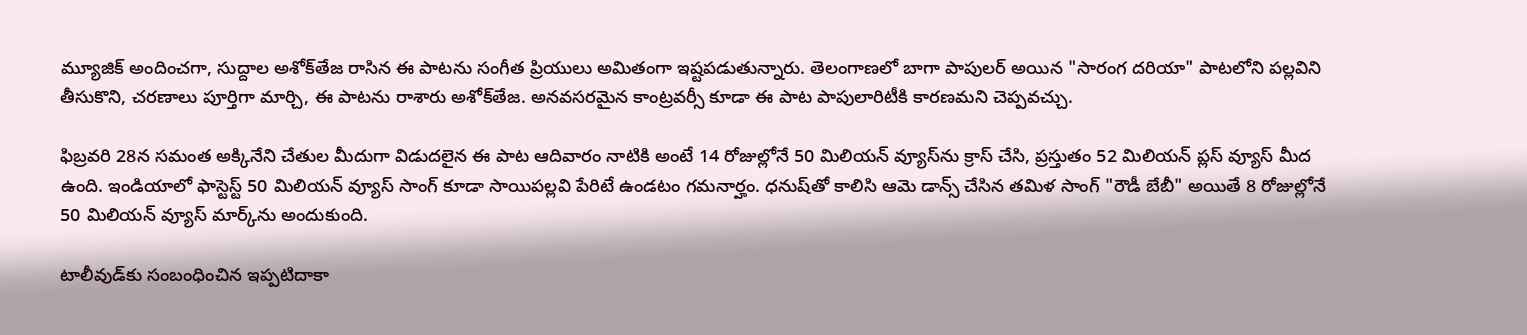మ్యూజిక్ అందించ‌గా, సుద్దాల అశోక్‌తేజ రాసిన ఈ పాటను సంగీత ప్రియులు అమితంగా ఇష్ట‌ప‌డుతున్నారు. తెలంగాణ‌లో బాగా పాపుల‌ర్ అయిన "సారంగ ద‌రియా" పాట‌లోని ప‌ల్ల‌విని తీసుకొని, చ‌ర‌ణాలు పూర్తిగా మార్చి, ఈ పాట‌ను రాశారు అశోక్‌తేజ‌. అన‌వ‌స‌ర‌మైన కాంట్ర‌వ‌ర్సీ కూడా ఈ పాట పాపులారిటీకి కార‌ణ‌మ‌ని చెప్ప‌వ‌చ్చు.

ఫిబ్ర‌వ‌రి 28న స‌మంత అక్కినేని చేతుల మీదుగా విడుద‌లైన ఈ పాట ఆదివారం నాటికి అంటే 14 రోజుల్లోనే 50 మిలియ‌న్ వ్యూస్‌ను క్రాస్ చేసి, ప్ర‌స్తుతం 52 మిలియ‌న్ ప్ల‌స్ వ్యూస్ మీద ఉంది. ఇండియాలో ఫాస్టెస్ట్ 50 మిలియ‌న్ వ్యూస్ సాంగ్ కూడా సాయిప‌ల్ల‌వి పేరిటే ఉండ‌టం గ‌మ‌నార్హం. ధ‌నుష్‌తో కాలిసి ఆమె డాన్స్ చేసిన త‌మిళ సాంగ్ "రౌడీ బేబీ" అయితే 8 రోజుల్లోనే 50 మిలియ‌న్ వ్యూస్ మార్క్‌ను అందుకుంది.

టాలీవుడ్‌కు సంబంధించిన ఇప్ప‌టిదాకా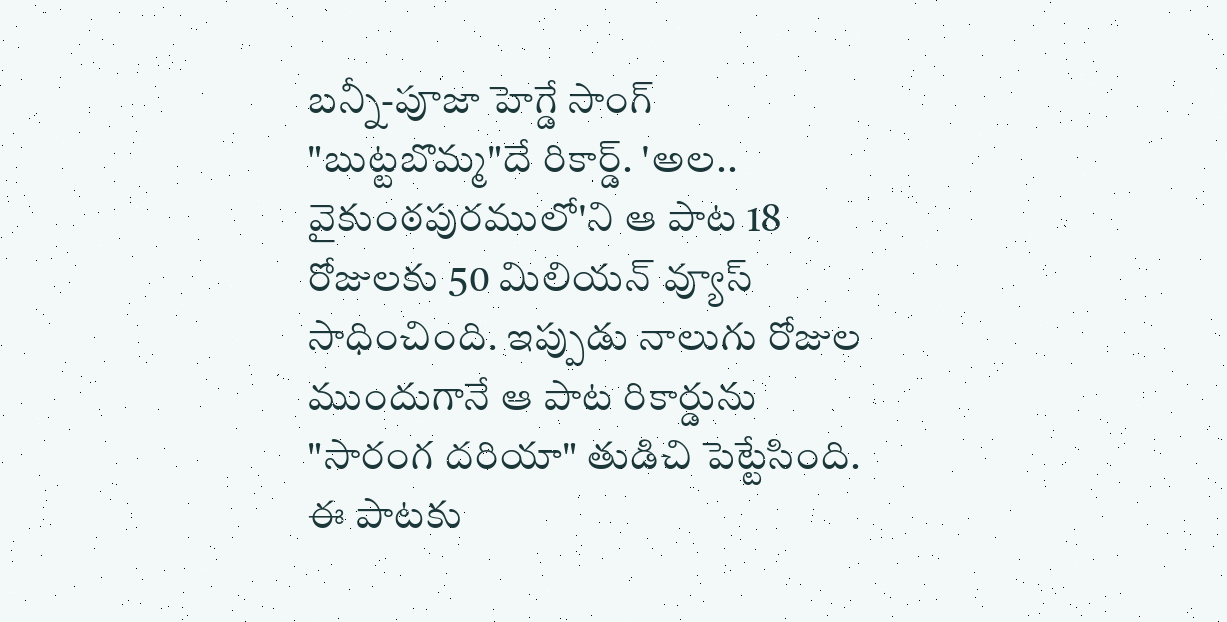బ‌న్నీ-పూజా హెగ్డే సాంగ్ "బుట్ట‌బొమ్మ"దే రికార్డ్‌. 'అల‌.. వైకుంఠ‌పుర‌ములో'ని ఆ పాట 18 రోజుల‌కు 50 మిలియ‌న్ వ్యూస్ సాధించింది. ఇప్పుడు నాలుగు రోజుల ముందుగానే ఆ పాట రికార్డును "సారంగ దరియా" తుడిచి పెట్టేసింది. ఈ పాట‌కు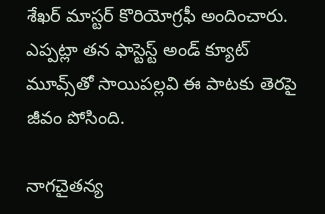శేఖ‌ర్ మాస్ట‌ర్ కొరియోగ్ర‌ఫీ అందించారు. ఎప్ప‌ట్లా త‌న ఫాస్టెస్ట్ అండ్ క్యూట్ మూవ్స్‌తో సాయిప‌ల్ల‌వి ఈ పాట‌కు తెర‌పై జీవం పోసింది.

నాగ‌చైత‌న్య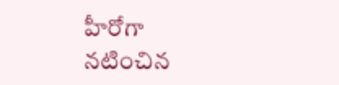హీరోగా న‌టించిన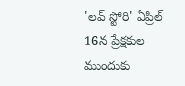'ల‌వ్ స్టోరి' ఏప్రిల్ 16న ప్రేక్ష‌కుల ముందుకు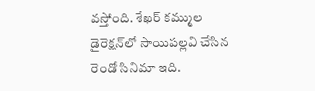వ‌స్తోంది. శేఖ‌ర్ క‌మ్ముల డైరెక్ష‌న్‌లో సాయిప‌ల్ల‌వి చేసిన రెండో సినిమా ఇది.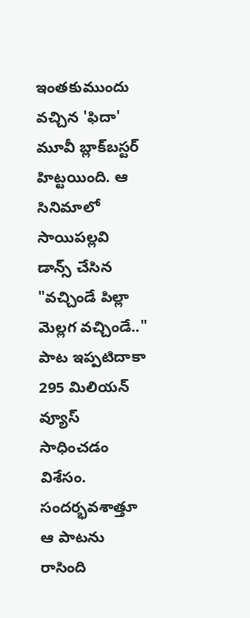ఇంత‌కుముందు వ‌చ్చిన 'ఫిదా' మూవీ బ్లాక్‌బ‌స్ట‌ర్ హిట్ట‌యింది. ఆ సినిమాలో సాయిప‌ల్ల‌వి డాన్స్ చేసిన "వ‌చ్చిండే పిల్లా మెల్ల‌గ వ‌చ్చిండే.." పాట ఇప్ప‌టిదాకా 295 మిలియ‌న్ వ్యూస్ సాధించ‌డం విశేసం. సంద‌ర్భ‌వ‌శాత్తూ ఆ పాట‌ను రాసింది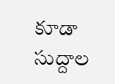కూడా సుద్దాల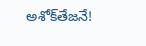అశోక్‌తేజ‌నే!